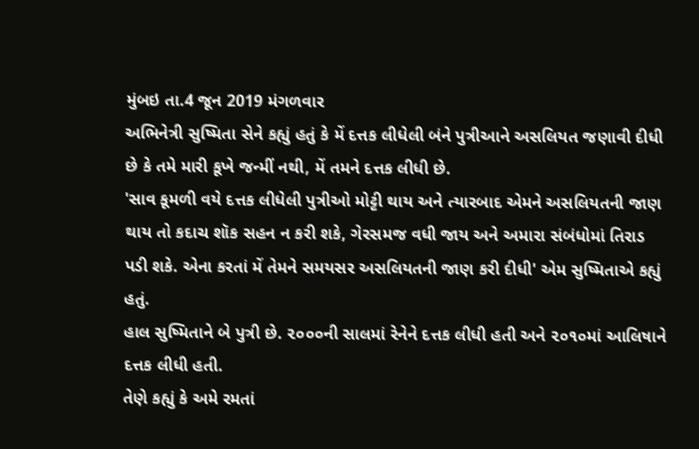મુંબઇ તા.4 જૂન 2019 મંગળવાર
અભિનેત્રી સુષ્મિતા સેને કહ્યું હતું કે મેં દત્તક લીધેલી બંને પુત્રીઆને અસલિયત જણાવી દીધી છે કે તમે મારી કૂખે જન્મીં નથી, મેં તમને દત્તક લીધી છે.
'સાવ કૂમળી વયે દત્તક લીધેલી પુત્રીઓ મોટ્ટી થાય અને ત્યારબાદ એમને અસલિયતની જાણ થાય તો કદાચ શૉક સહન ન કરી શકે, ગેરસમજ વધી જાય અને અમારા સંબંધોમાં તિરાડ પડી શકે. એના કરતાં મેં તેમને સમયસર અસલિયતની જાણ કરી દીધી' એમ સુષ્મિતાએ કહ્યું હતું.
હાલ સુષ્મિતાને બે પુત્રી છે. ૨૦૦૦ની સાલમાં રેનેને દત્તક લીધી હતી અને ૨૦૧૦માં આલિષાને દત્તક લીધી હતી.
તેણે કહ્યું કે અમે રમતાં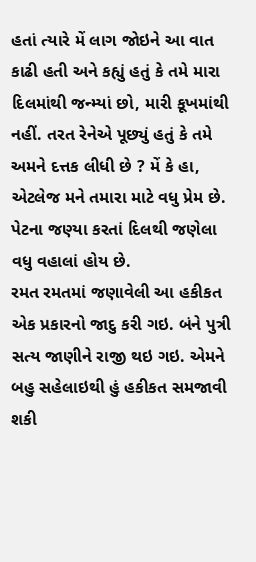હતાં ત્યારે મેં લાગ જોઇને આ વાત કાઢી હતી અને કહ્યું હતું કે તમે મારા દિલમાંથી જન્મ્યાં છો, મારી કૂખમાંથી નહીં. તરત રેનેએ પૂછ્યું હતું કે તમે અમને દત્તક લીધી છે ? મેં કે હા, એટલેજ મને તમારા માટે વધુ પ્રેમ છે. પેટના જણ્યા કરતાં દિલથી જણેલા વધુ વહાલાં હોય છે.
રમત રમતમાં જણાવેલી આ હકીકત એક પ્રકારનો જાદુ કરી ગઇ. બંને પુત્રી સત્ય જાણીને રાજી થઇ ગઇ. એમને બહુ સહેલાઇથી હું હકીકત સમજાવી શકી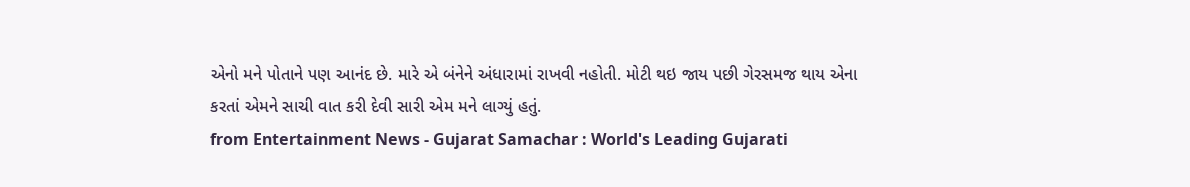એનો મને પોતાને પણ આનંદ છે. મારે એ બંનેને અંધારામાં રાખવી નહોતી. મોટી થઇ જાય પછી ગેરસમજ થાય એના કરતાં એમને સાચી વાત કરી દેવી સારી એમ મને લાગ્યું હતું.
from Entertainment News - Gujarat Samachar : World's Leading Gujarati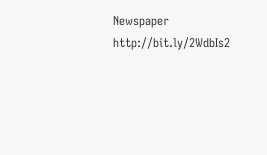Newspaper http://bit.ly/2WdbIs2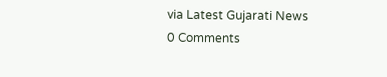via Latest Gujarati News
0 Comments